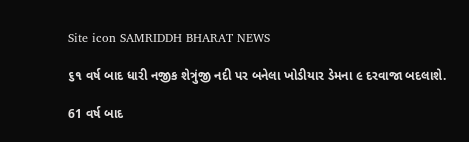Site icon SAMRIDDH BHARAT NEWS

૬૧ વર્ષ બાદ ધારી નજીક શેત્રુંજી નદી પર બનેલા ખોડીયાર ડેમના ૯ દરવાજા બદલાશે.

61 વર્ષ બાદ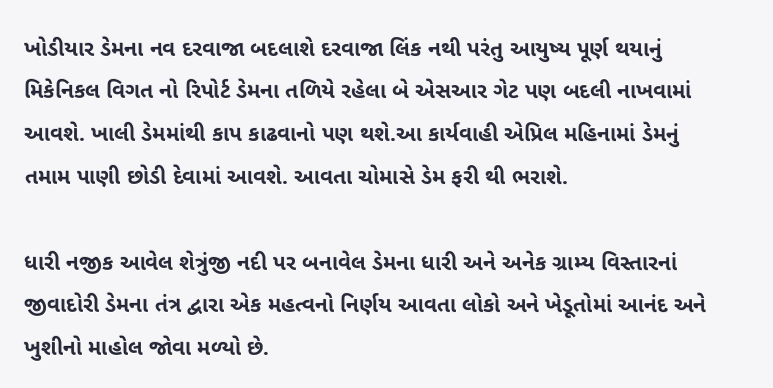ખોડીયાર ડેમના નવ દરવાજા બદલાશે દરવાજા લિંક નથી પરંતુ આયુષ્ય પૂર્ણ થયાનું મિકેનિકલ વિગત નો રિપોર્ટ ડેમના તળિયે રહેલા બે એસઆર ગેટ પણ બદલી નાખવામાં આવશે. ખાલી ડેમમાંથી કાપ કાઢવાનો પણ થશે.આ કાર્યવાહી એપ્રિલ મહિનામાં ડેમનું તમામ પાણી છોડી દેવામાં આવશે. આવતા ચોમાસે ડેમ ફરી થી ભરાશે.

ધારી નજીક આવેલ શેત્રુંજી નદી પર બનાવેલ ડેમના ધારી અને અનેક ગ્રામ્ય વિસ્તારનાં જીવાદોરી ડેમના તંત્ર દ્વારા એક મહત્વનો નિર્ણય આવતા લોકો અને ખેડૂતોમાં આનંદ અને ખુશીનો માહોલ જોવા મળ્યો છે.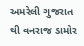અમરેલી ગુજરાત થી વનરાજ ડામોર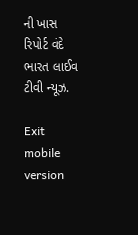ની ખાસ રિપોર્ટ વંદે ભારત લાઈવ ટીવી ન્યૂઝ.

Exit mobile version